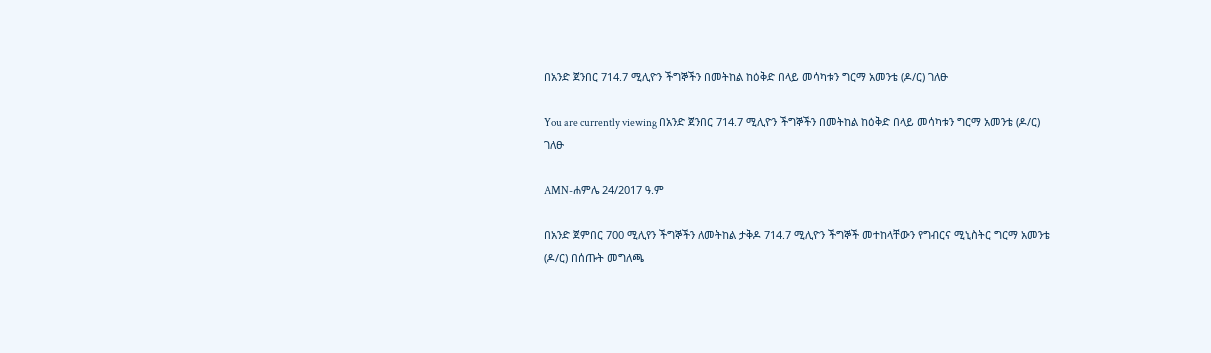በአንድ ጀንበር 714.7 ሚሊዮን ችግኞችን በመትከል ከዕቅድ በላይ መሳካቱን ግርማ አመንቴ (ዶ/ር) ገለፁ

You are currently viewing በአንድ ጀንበር 714.7 ሚሊዮን ችግኞችን በመትከል ከዕቅድ በላይ መሳካቱን ግርማ አመንቴ (ዶ/ር) ገለፁ

AMN-ሐምሌ 24/2017 ዓ.ም

በአንድ ጀምበር 700 ሚሊየን ችግኞችን ለመትከል ታቅዶ 714.7 ሚሊዮን ችግኞች መተከላቸውን የግብርና ሚኒስትር ግርማ አመንቴ (ዶ/ር) በሰጡት መግለጫ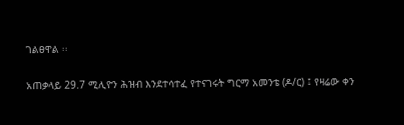ገልፀዋል ፡፡

አጠቃላይ 29.7 ሚሊዮን ሕዝብ እንደተሳተፈ የተናገሩት ግርማ አመንቴ (ዶ/ር) ፤ የዛሬው ቀን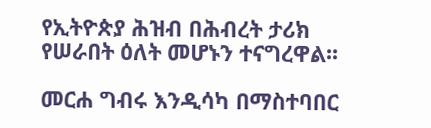የኢትዮጵያ ሕዝብ በሕብረት ታሪክ የሠራበት ዕለት መሆኑን ተናግረዋል፡፡

መርሐ ግብሩ እንዲሳካ በማስተባበር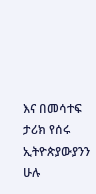እና በመሳተፍ ታሪክ የሰሩ ኢትዮጵያውያንን ሁሉ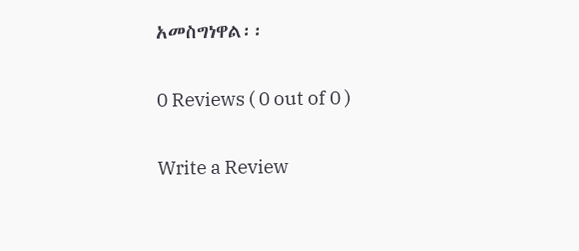አመስግነዋል፡፡

0 Reviews ( 0 out of 0 )

Write a Review